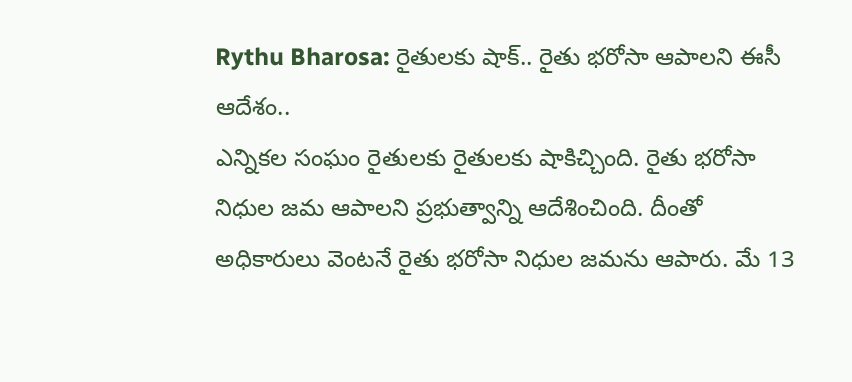Rythu Bharosa: రైతులకు షాక్.. రైతు భరోసా ఆపాలని ఈసీ ఆదేశం..
ఎన్నికల సంఘం రైతులకు రైతులకు షాకిచ్చింది. రైతు భరోసా నిధుల జమ ఆపాలని ప్రభుత్వాన్ని ఆదేశించింది. దీంతో అధికారులు వెంటనే రైతు భరోసా నిధుల జమను ఆపారు. మే 13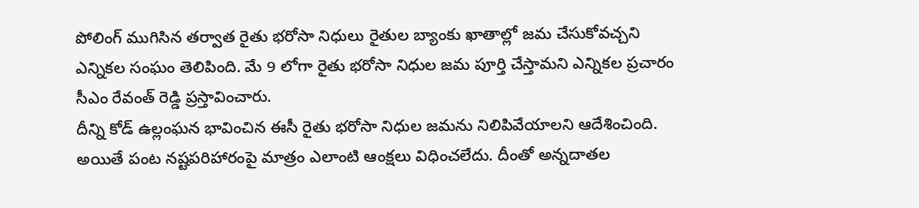పోలింగ్ ముగిసిన తర్వాత రైతు భరోసా నిధులు రైతుల బ్యాంకు ఖాతాల్లో జమ చేసుకోవచ్చని ఎన్నికల సంఘం తెలిపింది. మే 9 లోగా రైతు భరోసా నిధుల జమ పూర్తి చేస్తామని ఎన్నికల ప్రచారం సీఎం రేవంత్ రెడ్డి ప్రస్తావించారు.
దీన్ని కోడ్ ఉల్లంఘన భావించిన ఈసీ రైతు భరోసా నిధుల జమను నిలిపివేయాలని ఆదేశించింది. అయితే పంట నష్టపరిహారంపై మాత్రం ఎలాంటి ఆంక్షలు విధించలేదు. దీంతో అన్నదాతల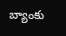బ్యాంకు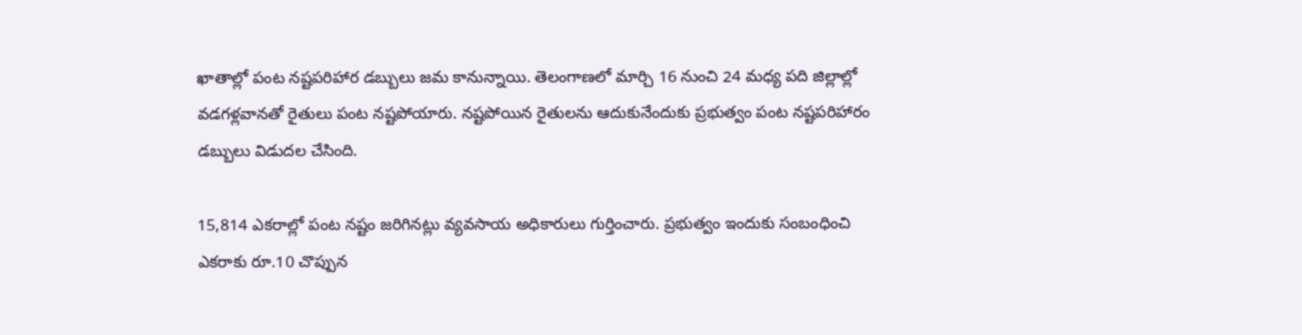ఖాతాల్లో పంట నష్టపరిహార డబ్బులు జమ కానున్నాయి. తెలంగాణలో మార్చి 16 నుంచి 24 మధ్య పది జిల్లాల్లో వడగళ్లవానతో రైతులు పంట నష్టపోయారు. నష్టపోయిన రైతులను ఆదుకునేందుకు ప్రభుత్వం పంట నష్టపరిహారం డబ్బులు విడుదల చేసింది.

15,814 ఎకరాల్లో పంట నష్టం జరిగినట్లు వ్యవసాయ అధికారులు గుర్తించారు. ప్రభుత్వం ఇందుకు సంబంధించి ఎకరాకు రూ.10 చొప్పున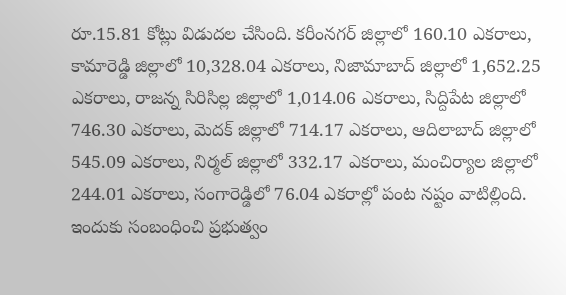రూ.15.81 కోట్లు విడుదల చేసింది. కరీంనగర్ జిల్లాలో 160.10 ఎకరాలు, కామారెడ్డి జిల్లాలో 10,328.04 ఎకరాలు, నిజామాబాద్ జిల్లాలో 1,652.25 ఎకరాలు, రాజన్న సిరిసిల్ల జిల్లాలో 1,014.06 ఎకరాలు, సిద్దిపేట జిల్లాలో 746.30 ఎకరాలు, మెదక్ జిల్లాలో 714.17 ఎకరాలు, ఆదిలాబాద్ జిల్లాలో 545.09 ఎకరాలు, నిర్మల్ జిల్లాలో 332.17 ఎకరాలు, మంచిర్యాల జిల్లాలో 244.01 ఎకరాలు, సంగారెడ్డిలో 76.04 ఎకరాల్లో పంట నష్టం వాటిల్లింది.
ఇందుకు సంబంధించి ప్రభుత్వం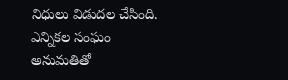నిధులు విడుదల చేసింది. ఎన్నికల సంఘం అనుమతితో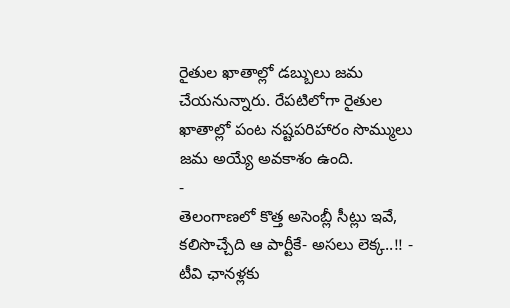రైతుల ఖాతాల్లో డబ్బులు జమ చేయనున్నారు. రేపటిలోగా రైతుల ఖాతాల్లో పంట నష్టపరిహారం సొమ్ములు జమ అయ్యే అవకాశం ఉంది.
-
తెలంగాణలో కొత్త అసెంబ్లీ సీట్లు ఇవే, కలిసొచ్చేది ఆ పార్టీకే- అసలు లెక్క..!! -
టీవి ఛానళ్లకు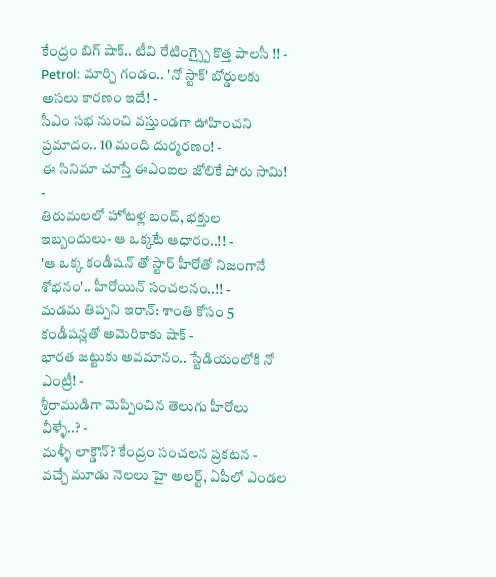కేంద్రం బిగ్ షాక్.. టీవి రేటింగ్స్పై కొత్త పాలసీ !! -
Petrol: మార్చి గండం.. 'నో స్టాక్' బోర్డులకు అసలు కారణం ఇదే! -
సీఎం సభ నుంచి వస్తుండగా ఊహించని ప్రమాదం.. 10 మంది దుర్మరణం! -
ఈ సినిమా చూస్తే ఈఎంఐల జోలికే పోరు సామి! -
తిరుమలలో హోటళ్ల బంద్, భక్తుల ఇబ్బందులు- ఆ ఒక్కటే ఆధారం..!! -
'ఆ ఒక్క కండీషన్ తో స్టార్ హీరోతో నిజంగానే శోభనం'.. హీరోయిన్ సంచలనం..!! -
మడమ తిప్పని ఇరాన్: శాంతి కోసం 5 కండీషన్లతో అమెరికాకు షాక్ -
భారత జట్టుకు అవమానం.. స్టేడియంలోకి నో ఎంట్రీ! -
శ్రీరాముడిగా మెప్పించిన తెలుగు హీరోలు వీళ్ళే..? -
మళ్ళీ లాక్డౌన్? కేంద్రం సంచలన ప్రకటన -
వచ్చే మూడు నెలలు హై అలర్ట్, ఏపీలో ఎండల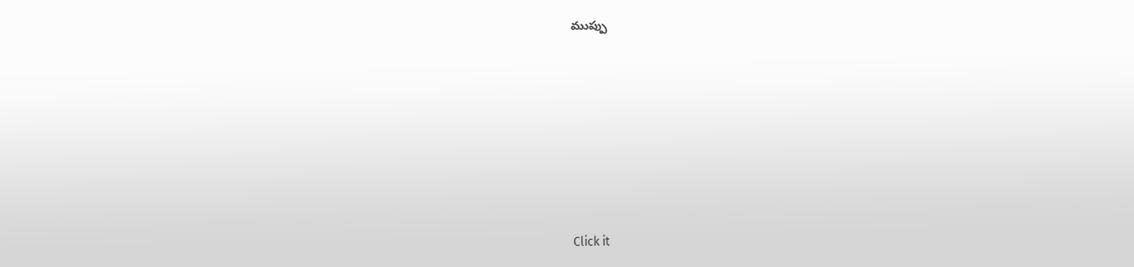ముప్పు











Click it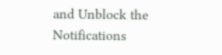and Unblock the Notifications